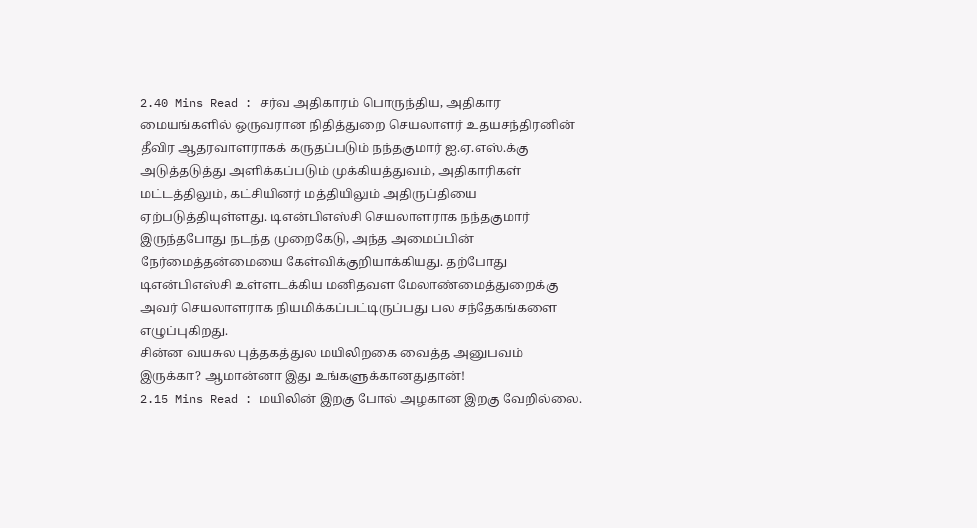2.40 Mins Read : சர்வ அதிகாரம் பொருந்திய, அதிகார மையங்களில் ஒருவரான நிதித்துறை செயலாளர் உதயசந்திரனின் தீவிர ஆதரவாளராகக் கருதப்படும் நந்தகுமார் ஐ.ஏ.எஸ்.க்கு அடுத்தடுத்து அளிக்கப்படும் முக்கியத்துவம், அதிகாரிகள் மட்டத்திலும், கட்சியினர் மத்தியிலும் அதிருப்தியை ஏற்படுத்தியுள்ளது. டிஎன்பிஎஸ்சி செயலாளராக நந்தகுமார் இருந்தபோது நடந்த முறைகேடு, அந்த அமைப்பின் நேர்மைத்தன்மையை கேள்விக்குறியாக்கியது. தற்போது டிஎன்பிஎஸ்சி உள்ளடக்கிய மனிதவள மேலாண்மைத்துறைக்கு அவர் செயலாளராக நியமிக்கப்பட்டிருப்பது பல சந்தேகங்களை எழுப்புகிறது.
சின்ன வயசுல புத்தகத்துல மயிலிறகை வைத்த அனுபவம் இருக்கா? ஆமான்னா இது உங்களுக்கானதுதான்!
2.15 Mins Read : மயிலின் இறகு போல் அழகான இறகு வேறில்லை.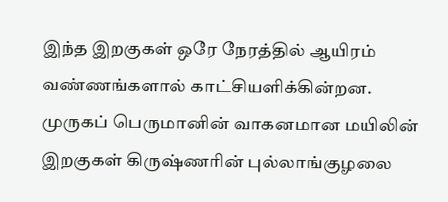இந்த இறகுகள் ஒரே நேரத்தில் ஆயிரம் வண்ணங்களால் காட்சியளிக்கின்றன. முருகப் பெருமானின் வாகனமான மயிலின் இறகுகள் கிருஷ்ணரின் புல்லாங்குழலை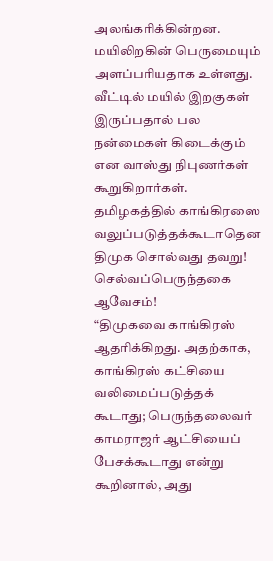அலங்கரிக்கின்றன. மயிலிறகின் பெருமையும் அளப்பரியதாக உள்ளது. வீட்டில் மயில் இறகுகள் இருப்பதால் பல நன்மைகள் கிடைக்கும் என வாஸ்து நிபுணர்கள் கூறுகிறார்கள்.
தமிழகத்தில் காங்கிரஸை வலுப்படுத்தக்கூடாதென திமுக சொல்வது தவறு! செல்வப்பெருந்தகை ஆவேசம்!
“திமுகவை காங்கிரஸ் ஆதரிக்கிறது. அதற்காக, காங்கிரஸ் கட்சியை வலிமைப்படுத்தக் கூடாது; பெருந்தலைவர் காமராஜர் ஆட்சியைப் பேசக்கூடாது என்று கூறினால், அது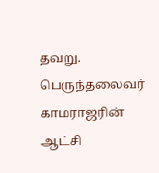தவறு. பெருந்தலைவர் காமராஜரின் ஆட்சி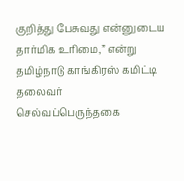குறித்து பேசுவது என்னுடைய தார்மிக உரிமை,” என்று தமிழ்நாடு காங்கிரஸ் கமிட்டி தலைவர் செல்வப்பெருந்தகை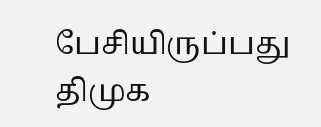பேசியிருப்பது திமுக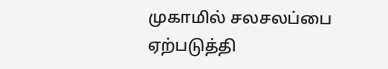முகாமில் சலசலப்பை ஏற்படுத்தி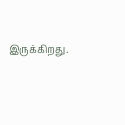இருக்கிறது.